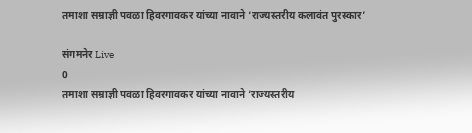तमाशा सम्राज्ञी पवळा हिवरगावकर यांच्या नावाने ‘राज्यस्तरीय कलावंत पुरस्कार’

संगमनेर Live
0
तमाशा सम्राज्ञी पवळा हिवरगावकर यांच्या नावाने ‘राज्यस्तरीय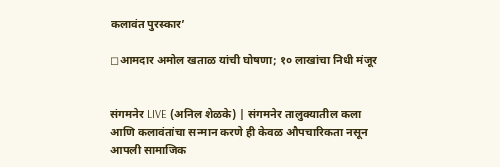कलावंत पुरस्कार’

◻आमदार अमोल खताळ यांची घोषणा; १० लाखांचा निधी मंजूर


संगमनेर LIVE (अनिल शेळके) | संगमनेर तालुक्यातील कला आणि कलावंतांचा सन्मान करणे ही केवळ औपचारिकता नसून आपली सामाजिक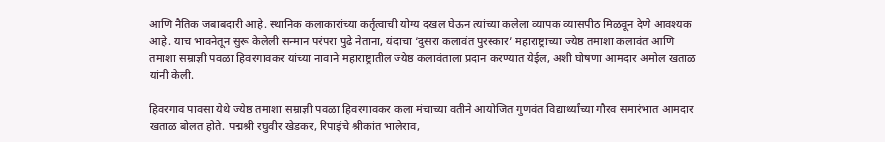आणि नैतिक जबाबदारी आहे. स्थानिक कलाकारांच्या कर्तृत्वाची योग्य दखल घेऊन त्यांच्या कलेला व्यापक व्यासपीठ मिळवून देणे आवश्यक आहे. याच भावनेतून सुरू केलेली सन्मान परंपरा पुढे नेताना, यंदाचा ‘दुसरा कलावंत पुरस्कार’ महाराष्ट्राच्या ज्येष्ठ तमाशा कलावंत आणि तमाशा सम्राज्ञी पवळा हिवरगावकर यांच्या नावाने महाराष्ट्रातील ज्येष्ठ कलावंताला प्रदान करण्यात येईल, अशी घोषणा आमदार अमोल खताळ यांनी केली.

हिवरगाव पावसा येथे ज्येष्ठ तमाशा सम्राज्ञी पवळा हिवरगावकर कला मंचाच्या वतीने आयोजित गुणवंत विद्यार्थ्यांच्या गौरव समारंभात आमदार खताळ बोलत होते. पद्मश्री रघुवीर खेडकर, रिपाइंचे श्रीकांत भालेराव,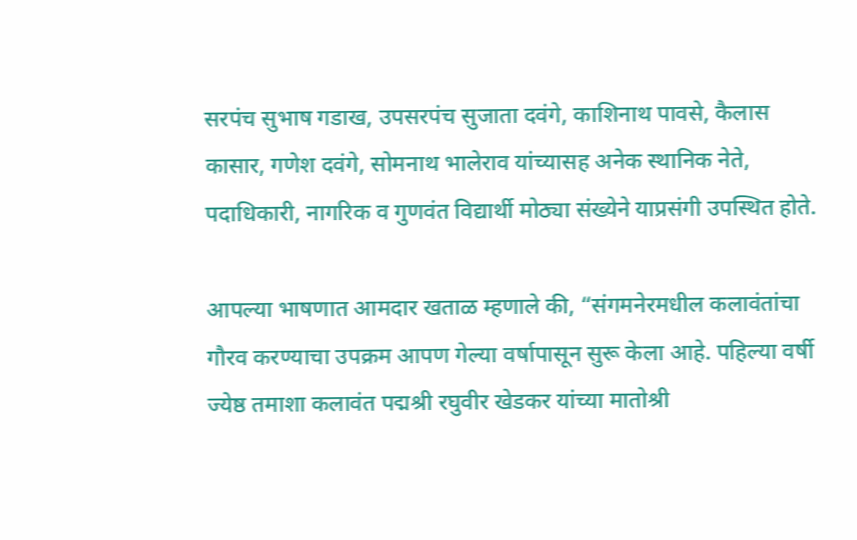सरपंच सुभाष गडाख, उपसरपंच सुजाता दवंगे, काशिनाथ पावसे, कैलास कासार, गणेश दवंगे, सोमनाथ भालेराव यांच्यासह अनेक स्थानिक नेते, पदाधिकारी, नागरिक व गुणवंत विद्यार्थी मोठ्या संख्येने याप्रसंगी उपस्थित होते.

आपल्या भाषणात आमदार खताळ म्हणाले की, “संगमनेरमधील कलावंतांचा गौरव करण्याचा उपक्रम आपण गेल्या वर्षापासून सुरू केला आहे. पहिल्या वर्षी ज्येष्ठ तमाशा कलावंत पद्मश्री रघुवीर खेडकर यांच्या मातोश्री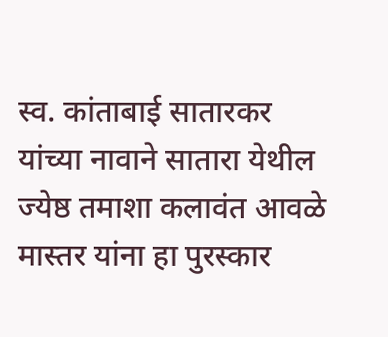स्व. कांताबाई सातारकर यांच्या नावाने सातारा येथील ज्येष्ठ तमाशा कलावंत आवळे मास्तर यांना हा पुरस्कार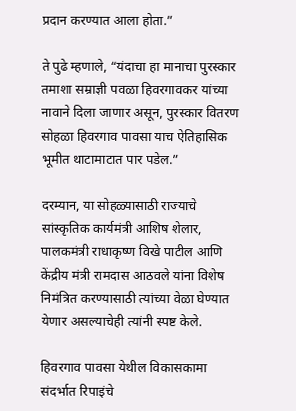प्रदान करण्यात आला होता.”

ते पुढे म्हणाले, “यंदाचा हा मानाचा पुरस्कार तमाशा सम्राज्ञी पवळा हिवरगावकर यांच्या नावाने दिला जाणार असून, पुरस्कार वितरण सोहळा हिवरगाव पावसा याच ऐतिहासिक भूमीत थाटामाटात पार पडेल.”

दरम्यान, या सोहळ्यासाठी राज्याचे सांस्कृतिक कार्यमंत्री आशिष शेलार, पालकमंत्री राधाकृष्ण विखे पाटील आणि केंद्रीय मंत्री रामदास आठवले यांना विशेष निमंत्रित करण्यासाठी त्यांच्या वेळा घेण्यात येणार असल्याचेही त्यांनी स्पष्ट केले.

हिवरगाव पावसा येथील विकासकामा संदर्भात रिपाइंचे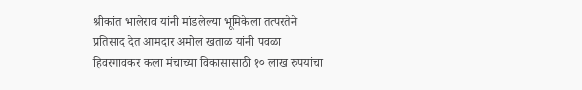श्रीकांत भालेराव यांनी मांडलेल्या भूमिकेला तत्परतेने प्रतिसाद देत आमदार अमोल खताळ यांनी पवळा हिवरगावकर कला मंचाच्या विकासासाठी १० लाख रुपयांचा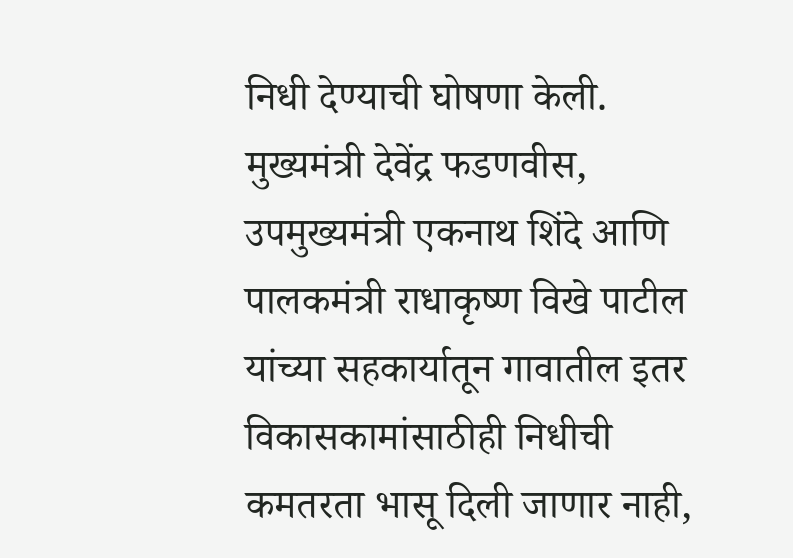निधी देण्याची घोषणा केली. मुख्यमंत्री देवेंद्र फडणवीस, उपमुख्यमंत्री एकनाथ शिंदे आणि पालकमंत्री राधाकृष्ण विखे पाटील यांच्या सहकार्यातून गावातील इतर विकासकामांसाठीही निधीची कमतरता भासू दिली जाणार नाही,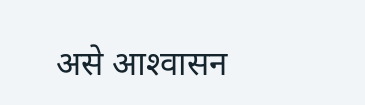असे आश्‍वासन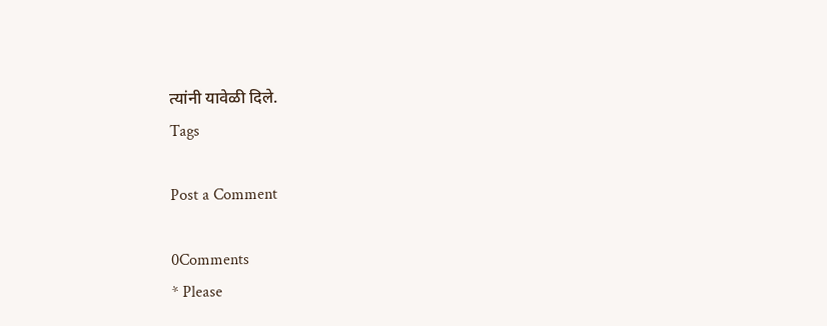त्यांनी यावेळी दिले.
Tags

Post a Comment

0Comments
* Please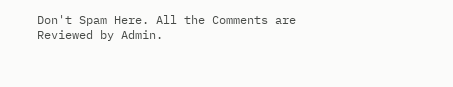Don't Spam Here. All the Comments are Reviewed by Admin.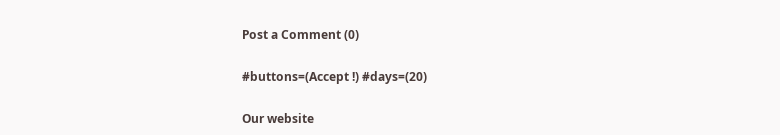Post a Comment (0)

#buttons=(Accept !) #days=(20)

Our website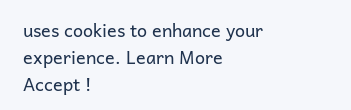uses cookies to enhance your experience. Learn More
Accept !